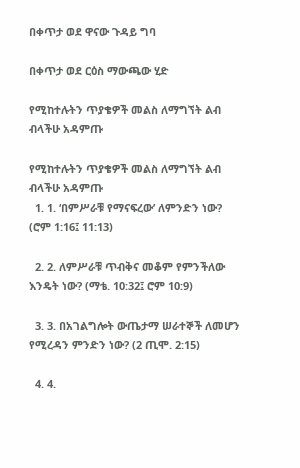በቀጥታ ወደ ዋናው ጉዳይ ግባ

በቀጥታ ወደ ርዕስ ማውጫው ሂድ

የሚከተሉትን ጥያቄዎች መልስ ለማግኘት ልብ ብላችሁ አዳምጡ

የሚከተሉትን ጥያቄዎች መልስ ለማግኘት ልብ ብላችሁ አዳምጡ
  1. 1. ‘በምሥራቹ የማናፍረው’ ለምንድን ነው? (ሮም 1:16፤ 11:13)

  2. 2. ለምሥራቹ ጥብቅና መቆም የምንችለው እንዴት ነው? (ማቴ. 10:32፤ ሮም 10:9)

  3. 3. በአገልግሎት ውጤታማ ሠራተኞች ለመሆን የሚረዳን ምንድን ነው? (2 ጢሞ. 2:15)

  4. 4.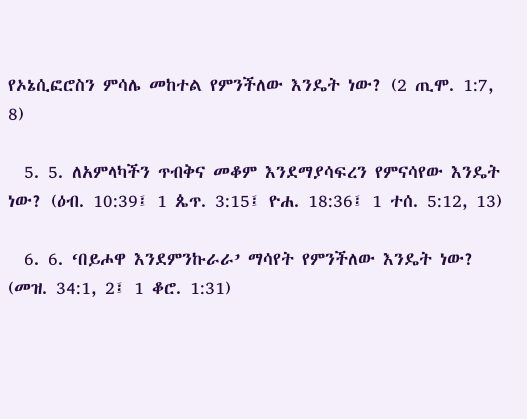የኦኔሲፎሮስን ምሳሌ መከተል የምንችለው እንዴት ነው? (2 ጢሞ. 1:7, 8)

  5. 5. ለአምላካችን ጥብቅና መቆም እንደማያሳፍረን የምናሳየው እንዴት ነው? (ዕብ. 10:39፤ 1 ጴጥ. 3:15፤ ዮሐ. 18:36፤ 1 ተሰ. 5:12, 13)

  6. 6. ‘በይሖዋ እንደምንኩራራ’ ማሳየት የምንችለው እንዴት ነው? (መዝ. 34:1, 2፤ 1 ቆሮ. 1:31)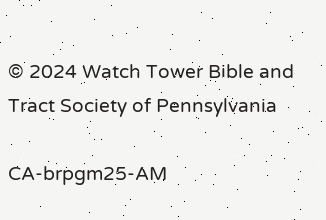© 2024 Watch Tower Bible and Tract Society of Pennsylvania

CA-brpgm25-AM